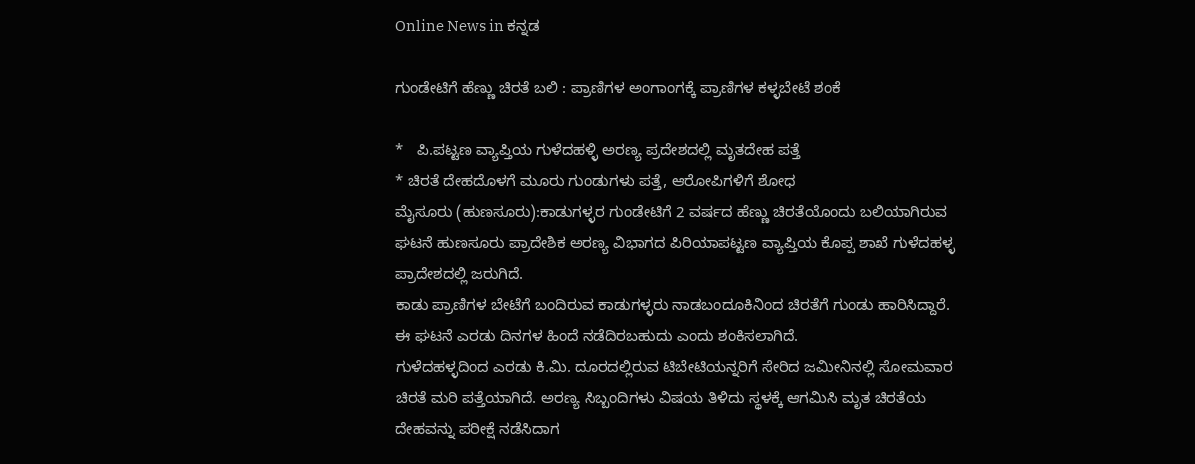Online News in ಕನ್ನಡ

ಗುಂಡೇಟಿಗೆ ಹೆಣ್ಣು ಚಿರತೆ ಬಲಿ : ಪ್ರಾಣಿಗಳ ಅಂಗಾಂಗಕ್ಕೆ ಪ್ರಾಣಿಗಳ ಕಳ್ಳಬೇಟೆ ಶಂಕೆ

*   ಪಿ.ಪಟ್ಟಣ ವ್ಯಾಪ್ತಿಯ ಗುಳೆದಹಳ್ಳಿ ಅರಣ್ಯ ಪ್ರದೇಶದಲ್ಲಿ ಮೃತದೇಹ ಪತ್ತೆ
* ಚಿರತೆ ದೇಹದೊಳಗೆ ಮೂರು ಗುಂಡುಗಳು ಪತ್ತೆ, ಆರೋಪಿಗಳಿಗೆ ಶೋಧ
ಮೈಸೂರು (ಹುಣಸೂರು):ಕಾಡುಗಳ್ಳರ ಗುಂಡೇಟಿಗೆ 2 ವರ್ಷದ ಹೆಣ್ಣು ಚಿರತೆಯೊಂದು ಬಲಿಯಾಗಿರುವ ಘಟನೆ ಹುಣಸೂರು ಪ್ರಾದೇಶಿಕ ಅರಣ್ಯ ವಿಭಾಗದ ಪಿರಿಯಾಪಟ್ಟಣ ವ್ಯಾಪ್ತಿಯ ಕೊಪ್ಪ ಶಾಖೆ ಗುಳೆದಹಳ್ಳ ಪ್ರಾದೇಶದಲ್ಲಿ ಜರುಗಿದೆ.
ಕಾಡು ಪ್ರಾಣಿಗಳ ಬೇಟೆಗೆ ಬಂದಿರುವ ಕಾಡುಗಳ್ಳರು ನಾಡಬಂದೂಕಿನಿಂದ ಚಿರತೆಗೆ ಗುಂಡು ಹಾರಿಸಿದ್ದಾರೆ. ಈ ಘಟನೆ ಎರಡು ದಿನಗಳ ಹಿಂದೆ ನಡೆದಿರಬಹುದು ಎಂದು ಶಂಕಿಸಲಾಗಿದೆ.
ಗುಳೆದಹಳ್ಳದಿಂದ ಎರಡು ಕಿ.ಮಿ. ದೂರದಲ್ಲಿರುವ ಟಿಬೇಟಿಯನ್ನರಿಗೆ ಸೇರಿದ ಜಮೀನಿನಲ್ಲಿ ಸೋಮವಾರ ಚಿರತೆ ಮರಿ ಪತ್ತೆಯಾಗಿದೆ. ಅರಣ್ಯ ಸಿಬ್ಬಂದಿಗಳು ವಿಷಯ ತಿಳಿದು ಸ್ಥಳಕ್ಕೆ ಆಗಮಿಸಿ ಮೃತ ಚಿರತೆಯ ದೇಹವನ್ನು ಪರೀಕ್ಷೆ ನಡೆಸಿದಾಗ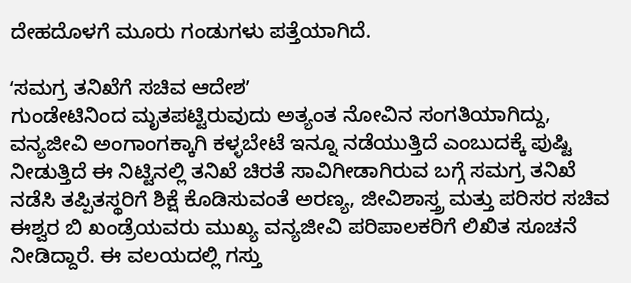ದೇಹದೊಳಗೆ ಮೂರು ಗಂಡುಗಳು ಪತ್ತೆಯಾಗಿದೆ.

ʻಸಮಗ್ರ ತನಿಖೆಗೆ ಸಚಿವ ಆದೇಶʼ
ಗುಂಡೇಟಿನಿಂದ ಮೃತಪಟ್ಟಿರುವುದು ಅತ್ಯಂತ ನೋವಿನ ಸಂಗತಿಯಾಗಿದ್ದು, ವನ್ಯಜೀವಿ ಅಂಗಾಂಗಕ್ಕಾಗಿ ಕಳ್ಳಬೇಟೆ ಇನ್ನೂ ನಡೆಯುತ್ತಿದೆ ಎಂಬುದಕ್ಕೆ ಪುಷ್ಟಿ ನೀಡುತ್ತಿದೆ ಈ ನಿಟ್ಟಿನಲ್ಲಿ ತನಿಖೆ ಚಿರತೆ ಸಾವಿಗೀಡಾಗಿರುವ ಬಗ್ಗೆ ಸಮಗ್ರ ತನಿಖೆ ನಡೆಸಿ ತಪ್ಪಿತಸ್ಥರಿಗೆ ಶಿಕ್ಷೆ ಕೊಡಿಸುವಂತೆ ಅರಣ್ಯ, ಜೀವಿಶಾಸ್ತ್ರ ಮತ್ತು ಪರಿಸರ ಸಚಿವ ಈಶ್ವರ ಬಿ ಖಂಡ್ರೆಯವರು ಮುಖ್ಯ ವನ್ಯಜೀವಿ ಪರಿಪಾಲಕರಿಗೆ ಲಿಖಿತ ಸೂಚನೆ ನೀಡಿದ್ದಾರೆ. ಈ ವಲಯದಲ್ಲಿ ಗಸ್ತು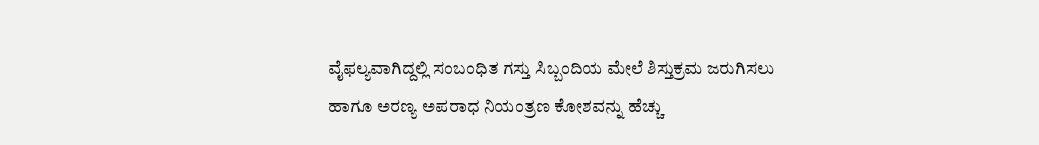ವೈಫಲ್ಯವಾಗಿದ್ದಲ್ಲಿ ಸಂಬಂಧಿತ ಗಸ್ತು ಸಿಬ್ಬಂದಿಯ ಮೇಲೆ ಶಿಸ್ತುಕ್ರಮ ಜರುಗಿಸಲು ಹಾಗೂ ಅರಣ್ಯ ಅಪರಾಧ ನಿಯಂತ್ರಣ ಕೋಶವನ್ನು ಹೆಚ್ಚು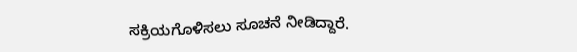ಸಕ್ರಿಯಗೊಳಿಸಲು ಸೂಚನೆ ನೀಡಿದ್ದಾರೆ.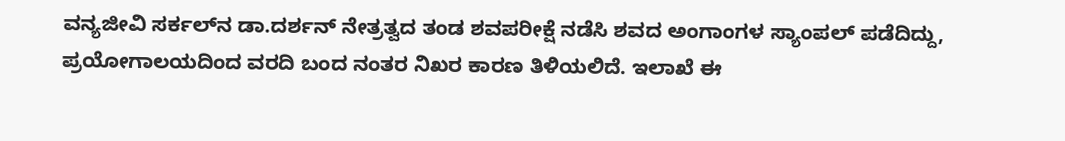ವನ್ಯಜೀವಿ ಸರ್ಕಲ್‌ನ ಡಾ.ದರ್ಶನ್ ನೇತ್ರತ್ವದ ತಂಡ ಶವಪರೀಕ್ಷೆ ನಡೆಸಿ ಶವದ ಅಂಗಾಂಗಳ ಸ್ಯಾಂಪಲ್ ಪಡೆದಿದ್ದು, ಪ್ರಯೋಗಾಲಯದಿಂದ ವರದಿ ಬಂದ ನಂತರ ನಿಖರ ಕಾರಣ ತಿಳಿಯಲಿದೆ. ಇಲಾಖೆ ಈ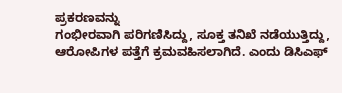ಪ್ರಕರಣವನ್ನು
ಗಂಭೀರವಾಗಿ ಪರಿಗಣಿಸಿದ್ದು, ಸೂಕ್ತ ತನಿಖೆ ನಡೆಯುತ್ತಿದ್ದು, ಆರೋಪಿಗಳ ಪತ್ತೆಗೆ ಕ್ರಮವಹಿಸಲಾಗಿದೆ. ಎಂದು ಡಿಸಿಎಫ್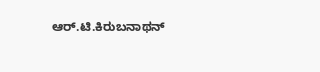ಆರ್.ಟಿ.ಕಿರುಬನಾಥನ್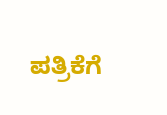ಪತ್ರಿಕೆಗೆ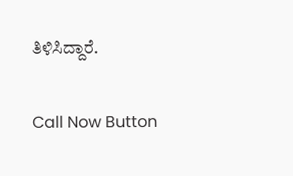ತಿಳಿಸಿದ್ದಾರೆ.

Call Now Button